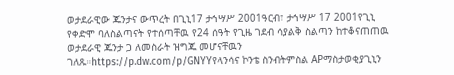ወታደራዊው ጁንታና ውጥረት በጊኒ17 ታኅሣሥ 2001ዓርብ፣ ታኅሣሥ 17 2001የጊኒ የቀድሞ ባለስልጣናት የተሰጣቸዉ የ24 ሰዓት የጊዜ ገደብ ሳያልቅ ስልጣን ከተቆናጠጠዉ ወታደራዊ ጁንታ ጋ ለመስራት ዝግጁ መሆናቸዉን ገለጹ።https://p.dw.com/p/GNYYየላንሳና ኮንቴ ስንብትምስል APማስታወቂያጊኒን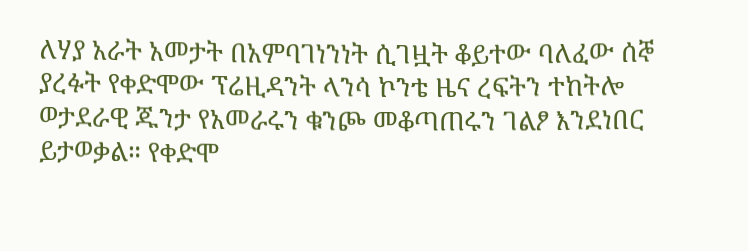ለሃያ አራት አመታት በአምባገነንነት ሲገዟት ቆይተው ባለፈው ሰኞ ያረፉት የቀድሞው ፕሬዚዳንት ላንሳ ኮንቴ ዜና ረፍትን ተከትሎ ወታደራዊ ጁንታ የአመራሩን ቁንጮ መቆጣጠሩን ገልፆ እንደነበር ይታወቃል። የቀድሞ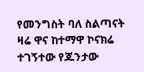የመንግስት ባለ ስልጣናት ዛሬ ዋና ከተማዋ ኮናክሬ ተገኝተው የጁንታው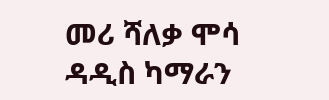መሪ ሻለቃ ሞሳ ዳዲስ ካማራን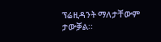ፕሬዚዳንት ማለታቸውም ታውቓል።